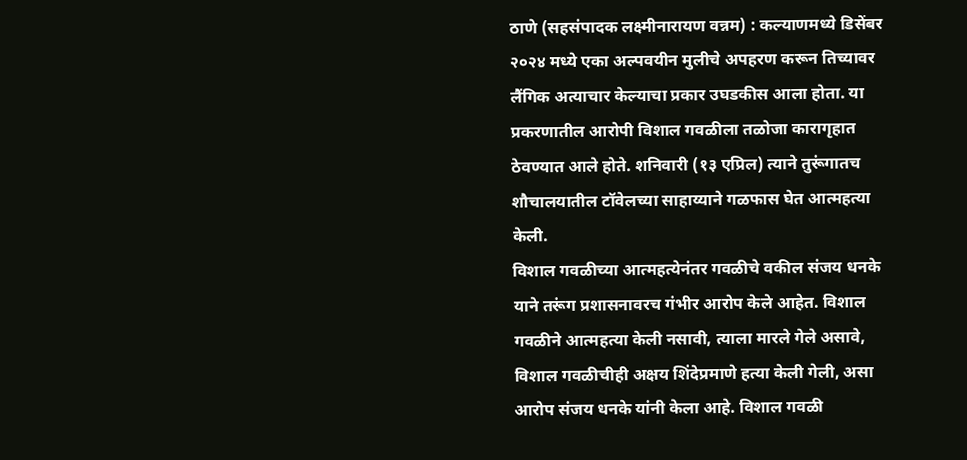ठाणे (सहसंपादक लक्ष्मीनारायण वन्नम) : कल्याणमध्ये डिसेंबर २०२४ मध्ये एका अल्पवयीन मुलीचे अपहरण करून तिच्यावर लैंगिक अत्याचार केल्याचा प्रकार उघडकीस आला होता. या प्रकरणातील आरोपी विशाल गवळीला तळोजा कारागृहात ठेवण्यात आले होते. शनिवारी (१३ एप्रिल) त्याने तुरूंगातच शौचालयातील टॉवेलच्या साहाय्याने गळफास घेत आत्महत्या केली.
विशाल गवळीच्या आत्महत्येनंतर गवळीचे वकील संजय धनके याने तरूंग प्रशासनावरच गंभीर आरोप केले आहेत. विशाल गवळीने आत्महत्या केली नसावी, त्याला मारले गेले असावे, विशाल गवळीचीही अक्षय शिंदेप्रमाणे हत्या केली गेली, असा आरोप संजय धनके यांनी केला आहे. विशाल गवळी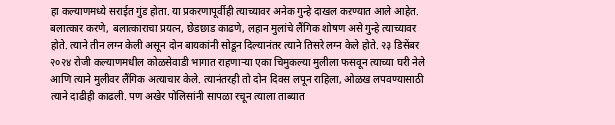हा कल्याणमध्ये सराईत गुंड होता. या प्रकरणापूर्वीही त्याच्यावर अनेक गुन्हे दाखल कऱण्यात आले आहेत. बलात्कार करणे, बलात्काराचा प्रयत्न, छेडछाड काढणे, लहान मुलांचे लैंगिक शोषण असे गुन्हे त्याच्यावर होते. त्याने तीन लग्न केली असून दोन बायकांनी सोडून दिल्यानंतर त्याने तिसरे लग्न केले होते. २३ डिसेंबर २०२४ रोजी कल्याणमधील कोळसेवाडी भागात राहणाऱ्या एका चिमुकल्या मुलीला फसवून त्याच्या घरी नेले आणि त्याने मुलीवर लैंगिक अत्याचार केले. त्यानंतरही तो दोन दिवस लपून राहिला, ओळख लपवण्यासाठी त्याने दाढीही काढली. पण अखेर पोलिसांनी सापळा रचून त्याला ताब्यात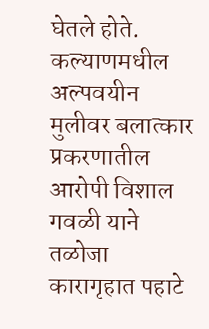घेतले होते.
कल्याणमधील अल्पवयीन मुलीवर बलात्कार प्रकरणातील आरोपी विशाल गवळी याने तळोजा कारागृहात पहाटे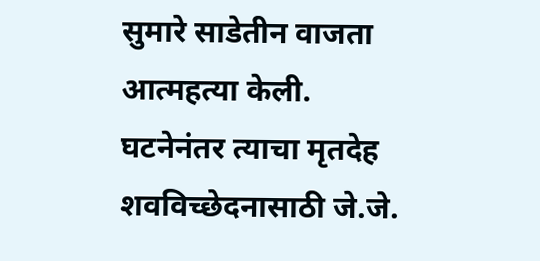सुमारे साडेतीन वाजता आत्महत्या केली. घटनेनंतर त्याचा मृतदेह शवविच्छेदनासाठी जे.जे.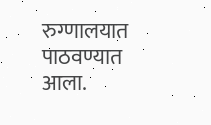रुग्णालयात पाठवण्यात आला.